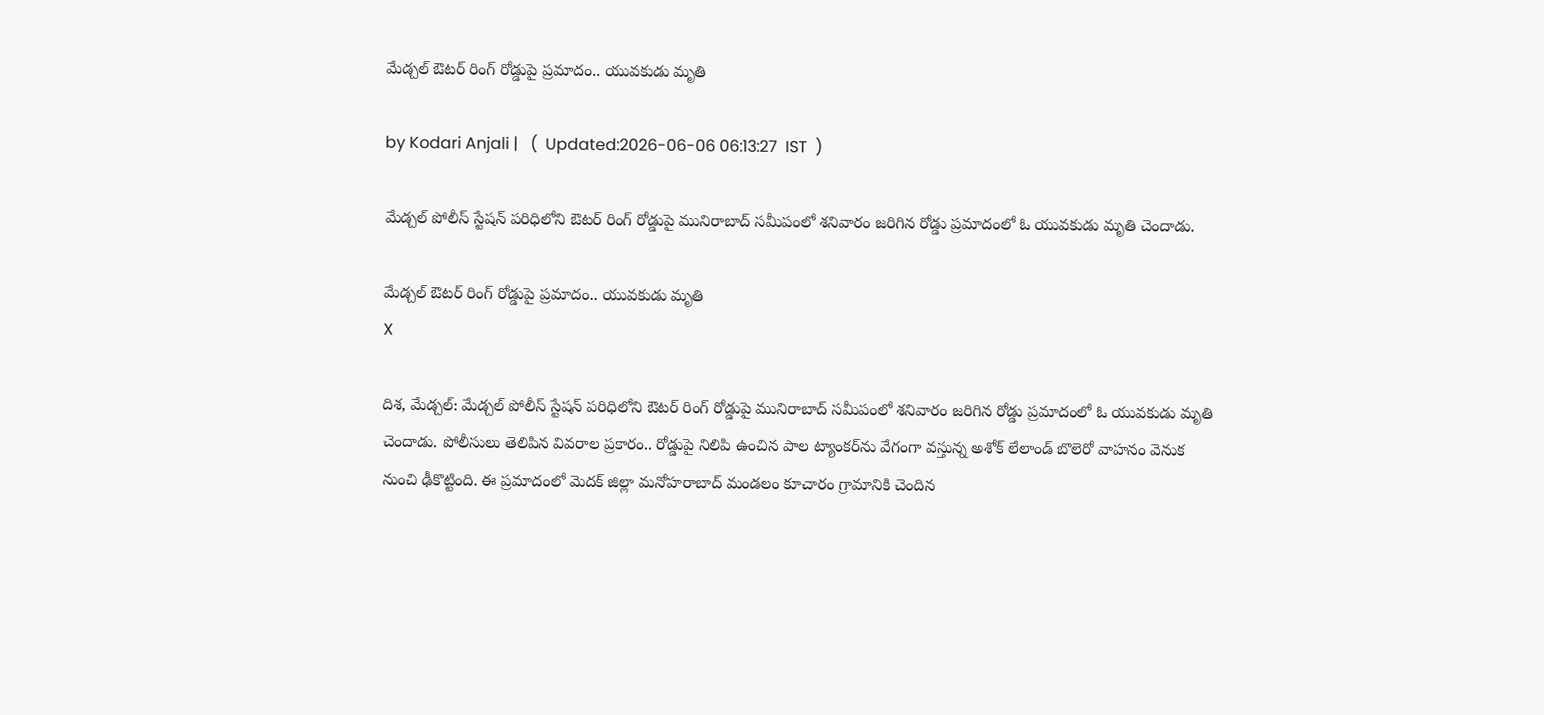మేడ్చల్ ఔటర్ రింగ్ రోడ్డుపై ప్రమాదం.. యువకుడు మృతి

by Kodari Anjali |   (  Updated:2026-06-06 06:13:27  IST  )

మేడ్చల్ పోలీస్ స్టేషన్ పరిధిలోని ఔటర్ రింగ్ రోడ్డుపై మునిరాబాద్ సమీపంలో శనివారం జరిగిన రోడ్డు ప్రమాదంలో ఓ యువకుడు మృతి చెందాడు.

మేడ్చల్ ఔటర్ రింగ్ రోడ్డుపై ప్రమాదం.. యువకుడు మృతి
X

దిశ, మేడ్చల్: మేడ్చల్ పోలీస్ స్టేషన్ పరిధిలోని ఔటర్ రింగ్ రోడ్డుపై మునిరాబాద్ సమీపంలో శనివారం జరిగిన రోడ్డు ప్రమాదంలో ఓ యువకుడు మృతి చెందాడు. పోలీసులు తెలిపిన వివరాల ప్రకారం.. రోడ్డుపై నిలిపి ఉంచిన పాల ట్యాంకర్‌ను వేగంగా వస్తున్న అశోక్ లేలాండ్ బొలెరో వాహనం వెనుక నుంచి ఢీకొట్టింది. ఈ ప్రమాదంలో మెదక్ జిల్లా మనోహరాబాద్ మండలం కూచారం గ్రామానికి చెందిన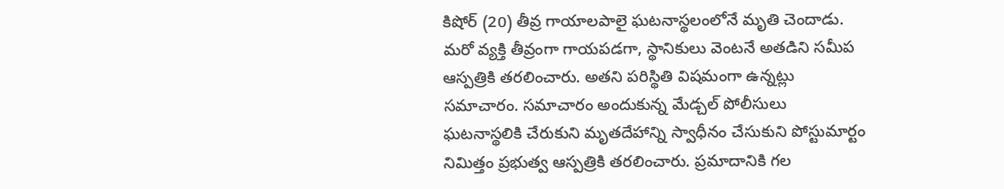కిషోర్ (20) తీవ్ర గాయాలపాలై ఘటనాస్థలంలోనే మృతి చెందాడు. మరో వ్యక్తి తీవ్రంగా గాయపడగా, స్థానికులు వెంటనే అతడిని సమీప ఆస్పత్రికి తరలించారు. అతని పరిస్థితి విషమంగా ఉన్నట్లు సమాచారం. సమాచారం అందుకున్న మేడ్చల్ పోలీసులు ఘటనాస్థలికి చేరుకుని మృతదేహాన్ని స్వాధీనం చేసుకుని పోస్టుమార్టం నిమిత్తం ప్రభుత్వ ఆస్పత్రికి తరలించారు. ప్రమాదానికి గల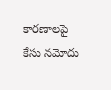కారణాలపై కేసు నమోదు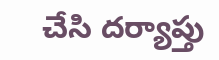చేసి దర్యాప్తు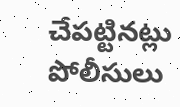చేపట్టినట్లు పోలీసులు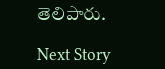తెలిపారు.

Next Story